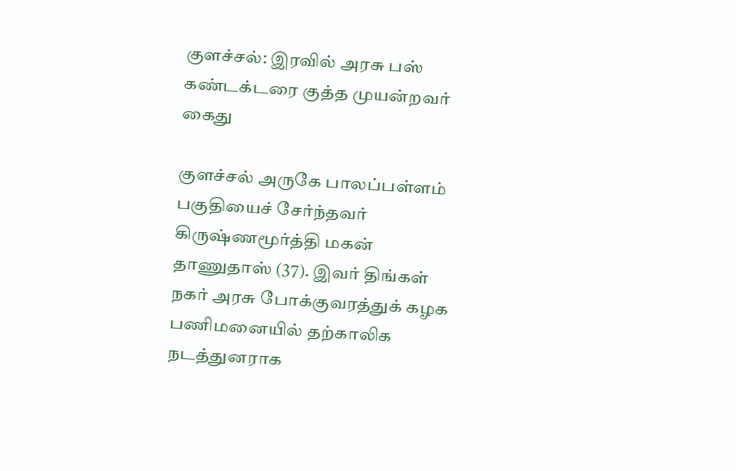குளச்சல்: இரவில் அரசு பஸ் கண்டக்டரை குத்த முயன்றவர் கைது

குளச்சல் அருகே பாலப்பள்ளம் பகுதியைச் சேர்ந்தவர் கிருஷ்ணமூர்த்தி மகன் தாணுதாஸ் (37). இவர் திங்கள் நகர் அரசு போக்குவரத்துக் கழக பணிமனையில் தற்காலிக நடத்துனராக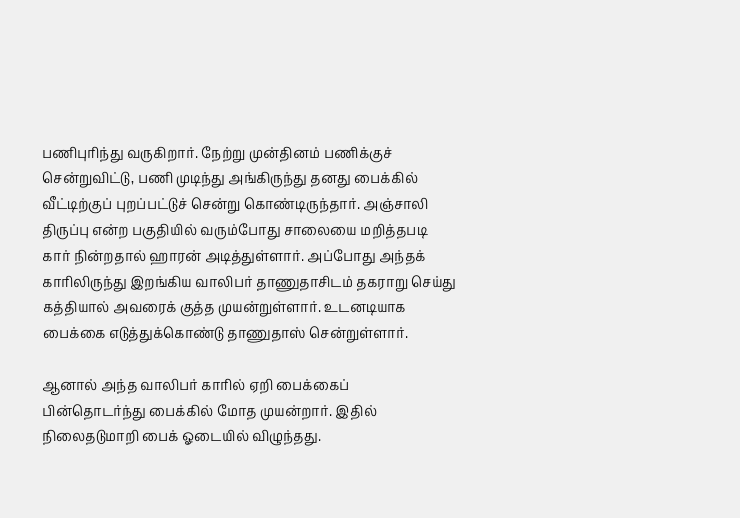பணிபுரிந்து வருகிறார். நேற்று முன்தினம் பணிக்குச் சென்றுவிட்டு, பணி முடிந்து அங்கிருந்து தனது பைக்கில் வீட்டிற்குப் புறப்பட்டுச் சென்று கொண்டிருந்தார். அஞ்சாலி திருப்பு என்ற பகுதியில் வரும்போது சாலையை மறித்தபடி கார் நின்றதால் ஹாரன் அடித்துள்ளார். அப்போது அந்தக் காரிலிருந்து இறங்கிய வாலிபர் தாணுதாசிடம் தகராறு செய்து கத்தியால் அவரைக் குத்த முயன்றுள்ளார். உடனடியாக பைக்கை எடுத்துக்கொண்டு தாணுதாஸ் சென்றுள்ளார்.

ஆனால் அந்த வாலிபர் காரில் ஏறி பைக்கைப் பின்தொடர்ந்து பைக்கில் மோத முயன்றார். இதில் நிலைதடுமாறி பைக் ஓடையில் விழுந்தது.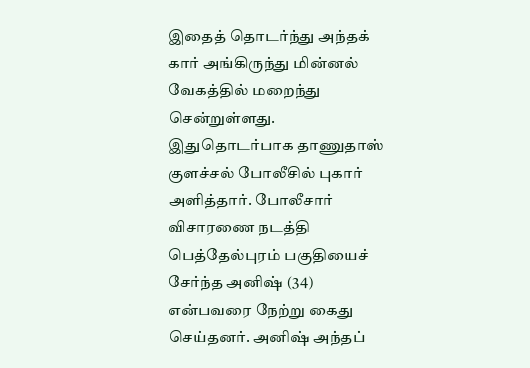இதைத் தொடர்ந்து அந்தக் கார் அங்கிருந்து மின்னல் வேகத்தில் மறைந்து சென்றுள்ளது. இதுதொடர்பாக தாணுதாஸ் குளச்சல் போலீசில் புகார் அளித்தார். போலீசார் விசாரணை நடத்தி பெத்தேல்புரம் பகுதியைச் சேர்ந்த அனிஷ் (34) என்பவரை நேற்று கைது செய்தனர். அனிஷ் அந்தப்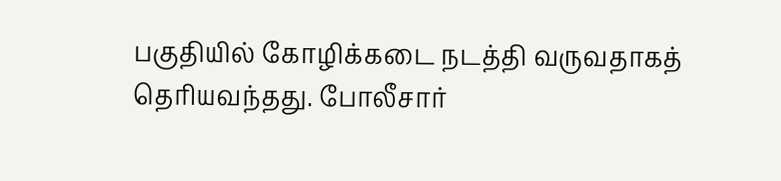பகுதியில் கோழிக்கடை நடத்தி வருவதாகத் தெரியவந்தது. போலீசார்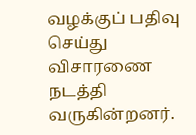வழக்குப் பதிவு செய்து விசாரணை நடத்தி வருகின்றனர்.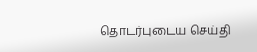தொடர்புடைய செய்தி